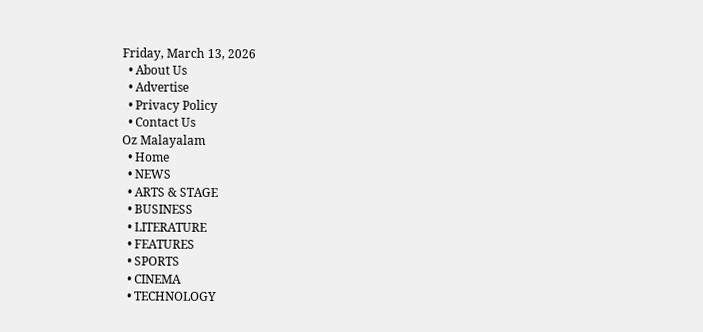Friday, March 13, 2026
  • About Us
  • Advertise
  • Privacy Policy
  • Contact Us
Oz Malayalam
  • Home
  • NEWS
  • ARTS & STAGE
  • BUSINESS
  • LITERATURE
  • FEATURES
  • SPORTS
  • CINEMA
  • TECHNOLOGY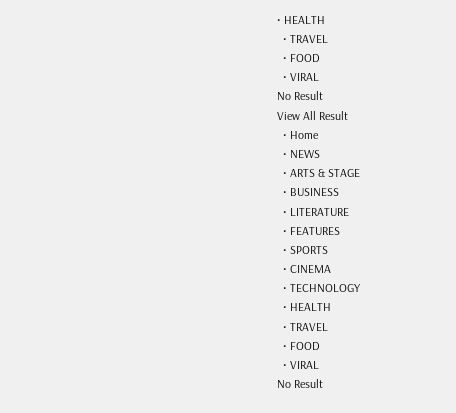• HEALTH
  • TRAVEL
  • FOOD
  • VIRAL
No Result
View All Result
  • Home
  • NEWS
  • ARTS & STAGE
  • BUSINESS
  • LITERATURE
  • FEATURES
  • SPORTS
  • CINEMA
  • TECHNOLOGY
  • HEALTH
  • TRAVEL
  • FOOD
  • VIRAL
No Result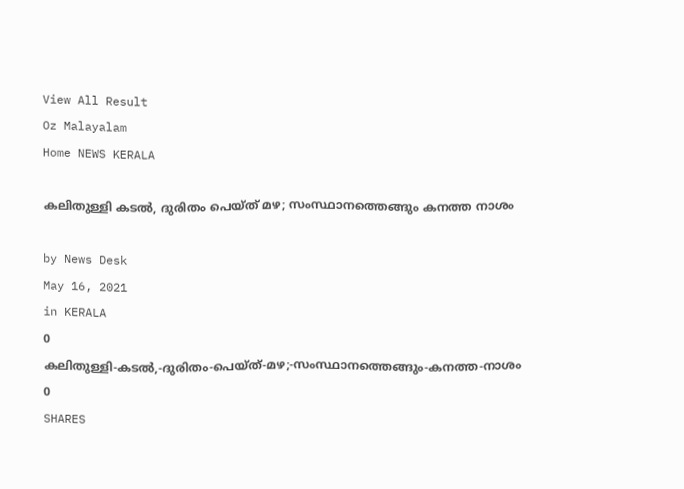View All Result
Oz Malayalam
Home NEWS KERALA

കലിതുള്ളി കടൽ, ദുരിതം പെയ്‌ത്‌ മഴ; സംസ്ഥാനത്തെങ്ങും കനത്ത നാശം

by News Desk
May 16, 2021
in KERALA
0
കലിതുള്ളി-കടൽ,-ദുരിതം-പെയ്‌ത്‌-മഴ;-സംസ്ഥാനത്തെങ്ങും-കനത്ത-നാശം
0
SHARES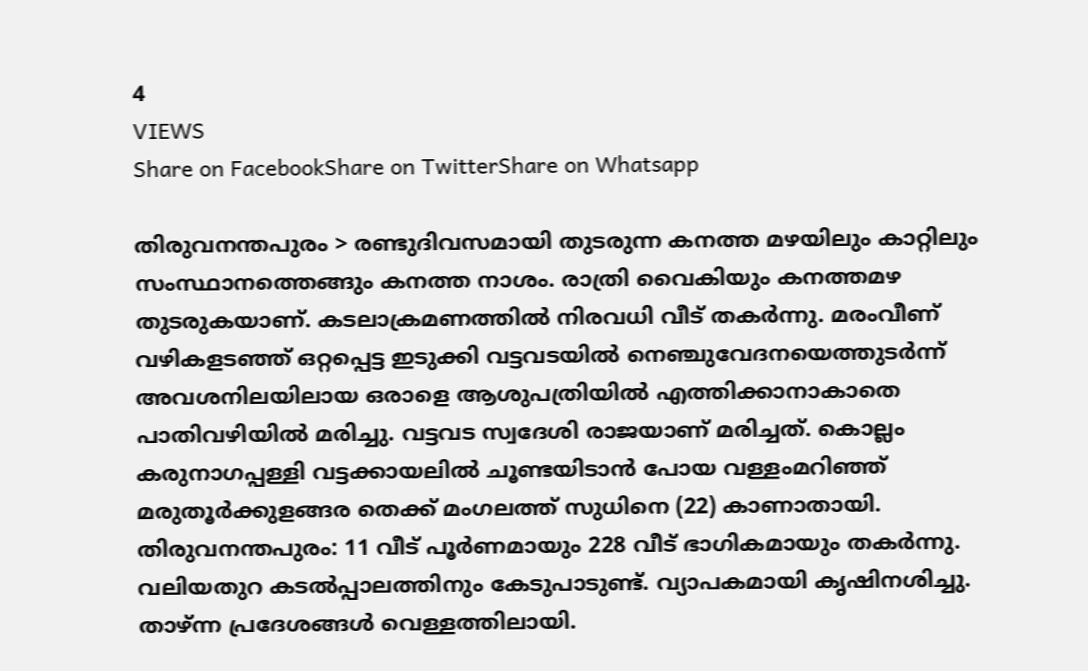4
VIEWS
Share on FacebookShare on TwitterShare on Whatsapp

തിരുവനന്തപുരം > രണ്ടുദിവസമായി തുടരുന്ന കനത്ത മഴയിലും കാറ്റിലും സംസ്ഥാനത്തെങ്ങും കനത്ത നാശം. രാത്രി വൈകിയും കനത്തമഴ തുടരുകയാണ്. കടലാക്രമണത്തിൽ നിരവധി വീട് തകർന്നു. മരംവീണ് വഴികളടഞ്ഞ് ഒറ്റപ്പെട്ട ഇടുക്കി വട്ടവടയിൽ നെഞ്ചുവേദനയെത്തുടർന്ന് അവശനിലയിലായ ഒരാളെ ആശുപത്രിയിൽ എത്തിക്കാനാകാതെ പാതിവഴിയിൽ മരിച്ചു. വട്ടവട സ്വദേശി രാജയാണ് മരിച്ചത്. കൊല്ലം കരുനാഗപ്പള്ളി വട്ടക്കായലിൽ ചൂണ്ടയിടാൻ പോയ വള്ളംമറിഞ്ഞ് മരുതൂർക്കുളങ്ങര തെക്ക് മംഗലത്ത് സുധിനെ (22) കാണാതായി.
തിരുവനന്തപുരം: 11 വീട് പൂർണമായും 228 വീട് ഭാഗികമായും തകർന്നു. വലിയതുറ കടൽപ്പാലത്തിനും കേടുപാടുണ്ട്. വ്യാപകമായി കൃഷിനശിച്ചു. താഴ്ന്ന പ്രദേശങ്ങൾ വെള്ളത്തിലായി.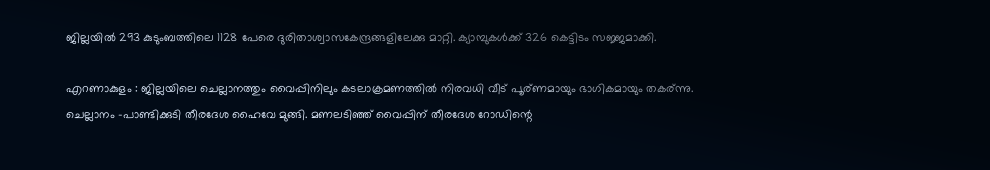ജില്ലയിൽ 293 കുടുംബത്തിലെ 1128 പേരെ ദുരിതാശ്വാസകേന്ദ്രങ്ങളിലേക്കു മാറ്റി. ക്യാമ്പുകൾക്ക് 326 കെട്ടിടം സജ്ജമാക്കി.

എറണാകുളം : ജില്ലയിലെ ചെല്ലാനത്തും വൈപ്പിനിലും കടലാക്രമണത്തിൽ നിരവധി വീട് പൂര്ണമായും ഭാഗികമായും തകര്ന്നു. ചെല്ലാനം -പാണ്ടിക്കുടി തീരദേശ ഹൈവേ മുങ്ങി. മണലടിഞ്ഞ് വൈപ്പിന് തീരദേശ റോഡിന്റെ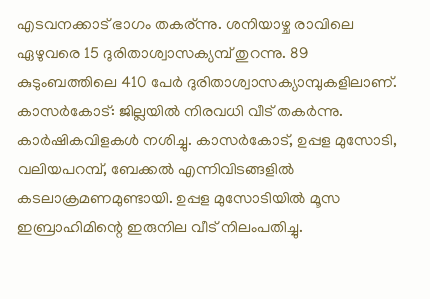എടവനക്കാട് ഭാഗം തകര്ന്നു. ശനിയാഴ്ച രാവിലെ ഏഴുവരെ 15 ദുരിതാശ്വാസക്യമ്പ് തുറന്നു. 89 കുടുംബത്തിലെ 410 പേർ ദുരിതാശ്വാസക്യാമ്പുകളിലാണ്.
കാസർകോട്: ജില്ലയിൽ നിരവധി വീട് തകർന്നു. കാർഷികവിളകൾ നശിച്ചു. കാസർകോട്, ഉപ്പള മുസോടി, വലിയപറമ്പ്, ബേക്കൽ എന്നിവിടങ്ങളിൽ കടലാക്രമണമുണ്ടായി. ഉപ്പള മുസോടിയിൽ മൂസ ഇബ്രാഹിമിന്റെ ഇരുനില വീട് നിലംപതിച്ചു.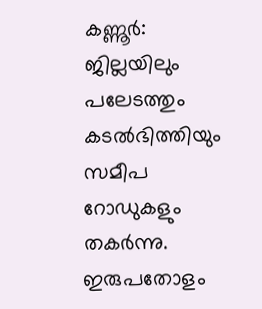കണ്ണൂർ: ജില്ലയിലും പലേടത്തും കടൽഭിത്തിയും സമീപ റോഡുകളും തകർന്നു. ഇരുപതോളം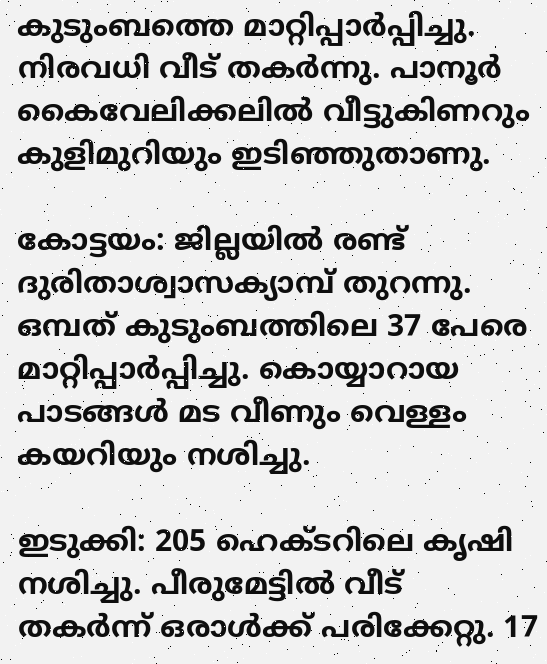കുടുംബത്തെ മാറ്റിപ്പാർപ്പിച്ചു. നിരവധി വീട് തകർന്നു. പാനൂർ കൈവേലിക്കലിൽ വീട്ടുകിണറും കുളിമുറിയും ഇടിഞ്ഞുതാണു.

കോട്ടയം: ജില്ലയിൽ രണ്ട് ദുരിതാശ്വാസക്യാമ്പ് തുറന്നു. ഒമ്പത് കുടുംബത്തിലെ 37 പേരെ മാറ്റിപ്പാർപ്പിച്ചു. കൊയ്യാറായ പാടങ്ങൾ മട വീണും വെള്ളം കയറിയും നശിച്ചു.

ഇടുക്കി: 205 ഹെക്ടറിലെ കൃഷി നശിച്ചു. പീരുമേട്ടിൽ വീട് തകർന്ന് ഒരാൾക്ക് പരിക്കേറ്റു. 17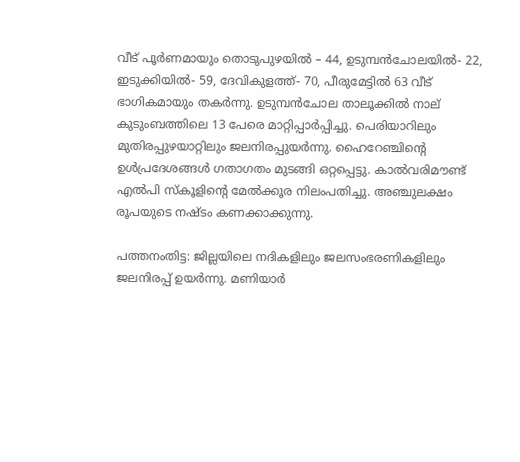വീട് പൂർണമായും തൊടുപുഴയിൽ – 44, ഉടുമ്പൻചോലയിൽ- 22, ഇടുക്കിയിൽ- 59, ദേവികുളത്ത്- 70, പീരുമേട്ടിൽ 63 വീട് ഭാഗികമായും തകർന്നു. ഉടുമ്പൻചോല താലൂക്കിൽ നാല് കുടുംബത്തിലെ 13 പേരെ മാറ്റിപ്പാർപ്പിച്ചു. പെരിയാറിലും മുതിരപ്പുഴയാറ്റിലും ജലനിരപ്പുയർന്നു. ഹൈറേഞ്ചിന്റെ ഉൾപ്രദേശങ്ങൾ ഗതാഗതം മുടങ്ങി ഒറ്റപ്പെട്ടു. കാൽവരിമൗണ്ട് എൽപി സ്കൂളിന്റെ മേൽക്കൂര നിലംപതിച്ചു. അഞ്ചുലക്ഷം രൂപയുടെ നഷ്ടം കണക്കാക്കുന്നു.

പത്തനംതിട്ട: ജില്ലയിലെ നദികളിലും ജലസംഭരണികളിലും ജലനിരപ്പ് ഉയർന്നു. മണിയാർ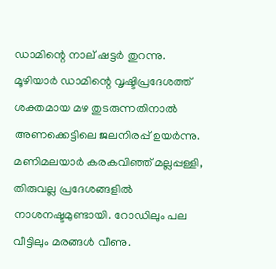ഡാമിന്റെ നാല് ഷട്ടർ തുറന്നു. മൂഴിയാർ ഡാമിന്റെ വൃഷ്ടിപ്രദേശത്ത് ശക്തമായ മഴ തുടരുന്നതിനാൽ അണക്കെട്ടിലെ ജലനിരപ്പ് ഉയർന്നു.
മണിമലയാർ കരകവിഞ്ഞ് മല്ലപ്പള്ളി, തിരുവല്ല പ്രദേശങ്ങളിൽ നാശനഷ്ടമുണ്ടായി. റോഡിലും പല വീട്ടിലും മരങ്ങൾ വീണു.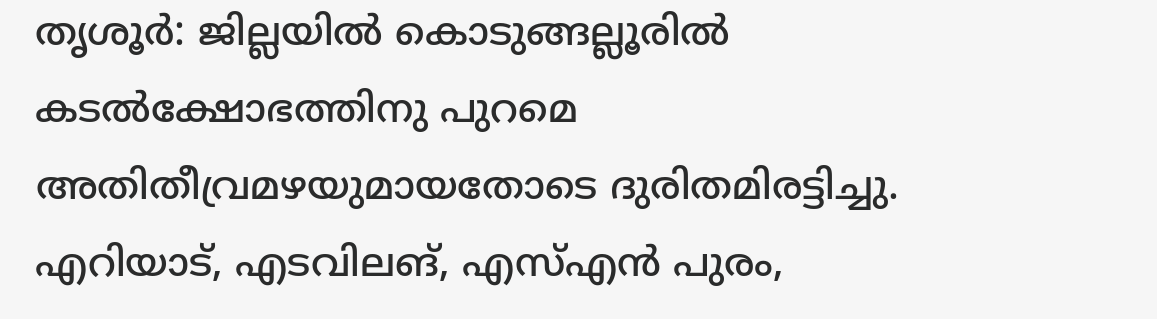തൃശൂർ: ജില്ലയിൽ കൊടുങ്ങല്ലൂരിൽ കടൽക്ഷോഭത്തിനു പുറമെ അതിതീവ്രമഴയുമായതോടെ ദുരിതമിരട്ടിച്ചു. എറിയാട്, എടവിലങ്, എസ്എൻ പുരം,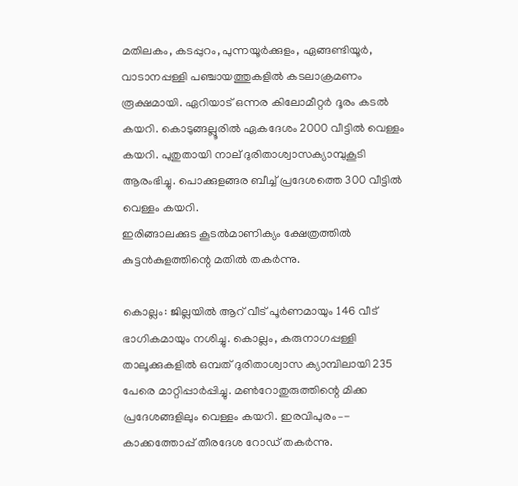മതിലകം, കടപ്പുറം, പുന്നയൂർക്കുളം, ഏങ്ങണ്ടിയൂർ, വാടാനപ്പള്ളി പഞ്ചായത്തുകളിൽ കടലാക്രമണം രൂക്ഷമായി. ഏറിയാട് ഒന്നര കിലോമീറ്റർ ദൂരം കടൽ കയറി. കൊടുങ്ങല്ലൂരിൽ ഏകദേശം 2000 വീട്ടിൽ വെള്ളം കയറി. പുതുതായി നാല് ദുരിതാശ്വാസക്യാമ്പുകൂടി ആരംഭിച്ചു. പൊക്കുളങ്ങര ബീച്ച് പ്രദേശത്തെ 300 വീട്ടിൽ വെള്ളം കയറി.
ഇരിങ്ങാലക്കുട കൂടൽമാണിക്യം ക്ഷേത്രത്തിൽ കുട്ടൻകുളത്തിന്റെ മതിൽ തകർന്നു.

കൊല്ലം: ജില്ലയിൽ ആറ് വീട് പൂർണമായും 146 വീട് ഭാഗികമായും നശിച്ചു. കൊല്ലം, കരുനാഗപ്പള്ളി താലൂക്കുകളിൽ ഒമ്പത് ദുരിതാശ്വാസ ക്യാമ്പിലായി 235 പേരെ മാറ്റിപ്പാർപ്പിച്ചു. മൺറോതുരുത്തിന്റെ മിക്ക പ്രദേശങ്ങളിലും വെള്ളം കയറി. ഇരവിപുരം–- കാക്കത്തോപ്പ് തീരദേശ റോഡ് തകർന്നു.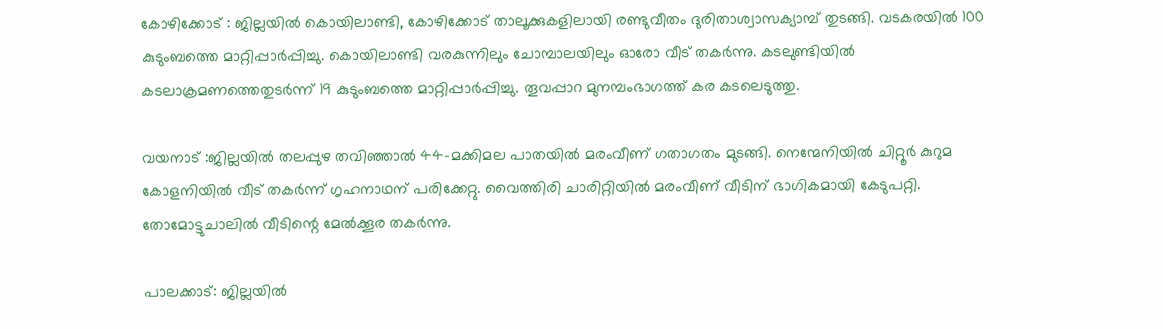കോഴിക്കോട് : ജില്ലയിൽ കൊയിലാണ്ടി, കോഴിക്കോട് താലൂക്കുകളിലായി രണ്ടുവീതം ദുരിതാശ്വാസക്യാമ്പ് തുടങ്ങി. വടകരയിൽ 100 കുടുംബത്തെ മാറ്റിപ്പാർപ്പിച്ചു. കൊയിലാണ്ടി വരകുന്നിലും ചോമ്പാലയിലും ഓരോ വീട് തകർന്നു. കടലുണ്ടിയിൽ കടലാക്രമണത്തെതുടർന്ന് 19 കുടുംബത്തെ മാറ്റിപ്പാർപ്പിച്ചു. തൂവപ്പാറ മുനമ്പംഭാഗത്ത് കര കടലെടുത്തു.

വയനാട് :ജില്ലയിൽ തലപ്പുഴ തവിഞ്ഞാൽ 44–മക്കിമല പാതയിൽ മരംവീണ് ഗതാഗതം മുടങ്ങി. നെന്മേനിയിൽ ചിറ്റൂർ കുറുമ കോളനിയിൽ വീട് തകർന്ന് ഗൃഹനാഥന് പരിക്കേറ്റു. വൈത്തിരി ചാരിറ്റിയിൽ മരംവീണ് വീടിന് ഭാഗികമായി കേടുപറ്റി. തോമോട്ടുചാലിൽ വീടിന്റെ മേൽക്കൂര തകർന്നു.

പാലക്കാട്: ജില്ലയിൽ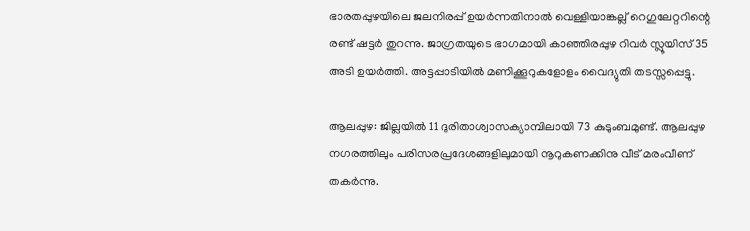ഭാരതപ്പുഴയിലെ ജലനിരപ്പ് ഉയർന്നതിനാൽ വെള്ളിയാങ്കല്ല് റെഗുലേറ്ററിന്റെ രണ്ട് ഷട്ടർ തുറന്നു. ജാഗ്രതയുടെ ഭാഗമായി കാഞ്ഞിരപ്പുഴ റിവർ സ്ലൂയിസ് 35 അടി ഉയർത്തി. അട്ടപ്പാടിയിൽ മണിക്കൂറുകളോളം വൈദ്യുതി തടസ്സപ്പെട്ടു.

ആലപ്പുഴ: ജില്ലയിൽ 11 ദുരിതാശ്വാസക്യാമ്പിലായി 73 കുടുംബമുണ്ട്. ആലപ്പുഴ നഗരത്തിലും പരിസരപ്രദേശങ്ങളിലുമായി നൂറുകണക്കിനു വീട് മരംവീണ് തകർന്നു.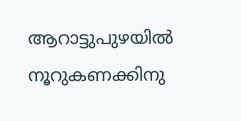ആറാട്ടുപുഴയിൽ നൂറുകണക്കിനു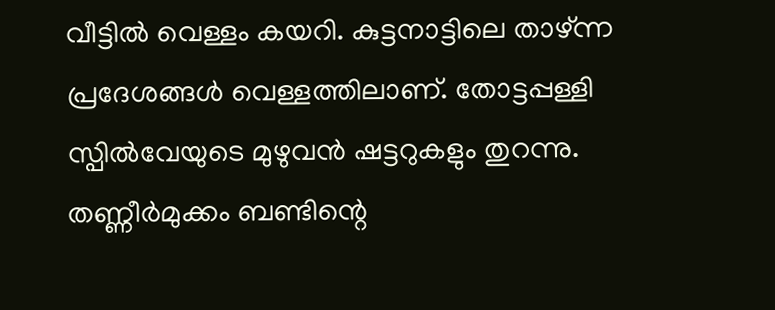വീട്ടിൽ വെള്ളം കയറി. കുട്ടനാട്ടിലെ താഴ്ന്ന പ്രദേശങ്ങൾ വെള്ളത്തിലാണ്. തോട്ടപ്പള്ളി സ്പിൽവേയുടെ മുഴുവൻ ഷട്ടറുകളും തുറന്നു. തണ്ണീർമുക്കം ബണ്ടിന്റെ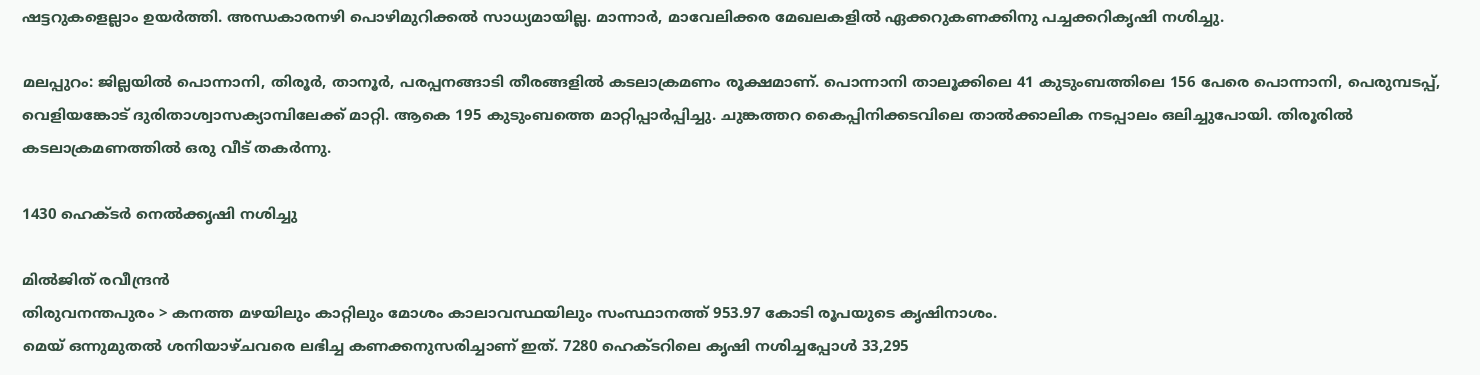ഷട്ടറുകളെല്ലാം ഉയർത്തി. അന്ധകാരനഴി പൊഴിമുറിക്കൽ സാധ്യമായില്ല. മാന്നാർ, മാവേലിക്കര മേഖലകളിൽ ഏക്കറുകണക്കിനു പച്ചക്കറികൃഷി നശിച്ചു.

മലപ്പുറം: ജില്ലയിൽ പൊന്നാനി, തിരൂർ, താനൂർ, പരപ്പനങ്ങാടി തീരങ്ങളിൽ കടലാക്രമണം രൂക്ഷമാണ്. പൊന്നാനി താലൂക്കിലെ 41 കുടുംബത്തിലെ 156 പേരെ പൊന്നാനി, പെരുമ്പടപ്പ്, വെളിയങ്കോട് ദുരിതാശ്വാസക്യാമ്പിലേക്ക് മാറ്റി. ആകെ 195 കുടുംബത്തെ മാറ്റിപ്പാർപ്പിച്ചു. ചുങ്കത്തറ കൈപ്പിനിക്കടവിലെ താൽക്കാലിക നടപ്പാലം ഒലിച്ചുപോയി. തിരൂരിൽ കടലാക്രമണത്തിൽ ഒരു വീട് തകർന്നു.

1430 ഹെക്ടർ നെൽക്കൃഷി നശിച്ചു

മിൽജിത് രവീന്ദ്രൻ
തിരുവനന്തപുരം > കനത്ത മഴയിലും കാറ്റിലും മോശം കാലാവസ്ഥയിലും സംസ്ഥാനത്ത് 953.97 കോടി രൂപയുടെ കൃഷിനാശം.
മെയ് ഒന്നുമുതൽ ശനിയാഴ്ചവരെ ലഭിച്ച കണക്കനുസരിച്ചാണ് ഇത്. 7280 ഹെക്ടറിലെ കൃഷി നശിച്ചപ്പോൾ 33,295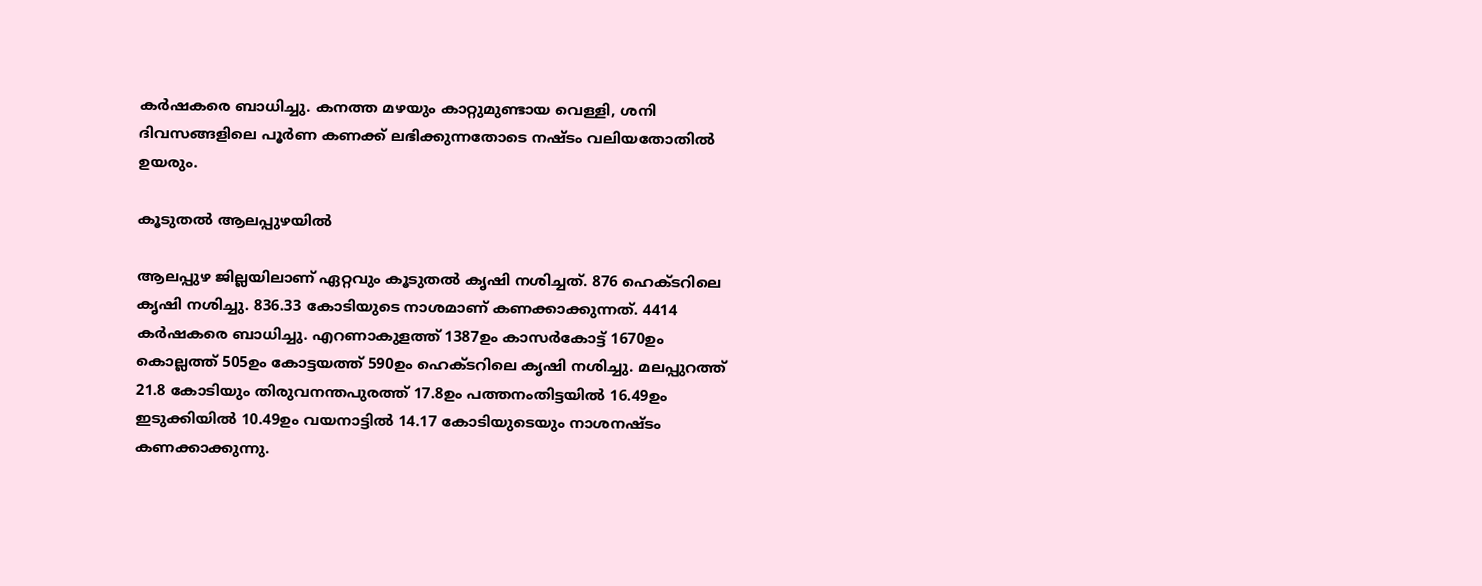കർഷകരെ ബാധിച്ചു. കനത്ത മഴയും കാറ്റുമുണ്ടായ വെള്ളി, ശനി ദിവസങ്ങളിലെ പൂർണ കണക്ക് ലഭിക്കുന്നതോടെ നഷ്ടം വലിയതോതിൽ ഉയരും.

കൂടുതൽ ആലപ്പുഴയിൽ

ആലപ്പുഴ ജില്ലയിലാണ് ഏറ്റവും കൂടുതൽ കൃഷി നശിച്ചത്. 876 ഹെക്ടറിലെ കൃഷി നശിച്ചു. 836.33 കോടിയുടെ നാശമാണ് കണക്കാക്കുന്നത്. 4414 കർഷകരെ ബാധിച്ചു. എറണാകുളത്ത് 1387ഉം കാസർകോട്ട് 1670ഉം കൊല്ലത്ത് 505ഉം കോട്ടയത്ത് 590ഉം ഹെക്ടറിലെ കൃഷി നശിച്ചു. മലപ്പുറത്ത് 21.8 കോടിയും തിരുവനന്തപുരത്ത് 17.8ഉം പത്തനംതിട്ടയിൽ 16.49ഉം ഇടുക്കിയിൽ 10.49ഉം വയനാട്ടിൽ 14.17 കോടിയുടെയും നാശനഷ്ടം കണക്കാക്കുന്നു.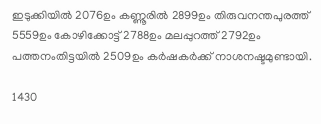ഇടുക്കിയിൽ 2076ഉം കണ്ണൂരിൽ 2899ഉം തിരുവനന്തപുരത്ത് 5559ഉം കോഴിക്കോട്ട് 2788ഉം മലപ്പുറത്ത് 2792ഉം പത്തനംതിട്ടയിൽ 2509ഉം കർഷകർക്ക് നാശനഷ്ടമുണ്ടായി.

1430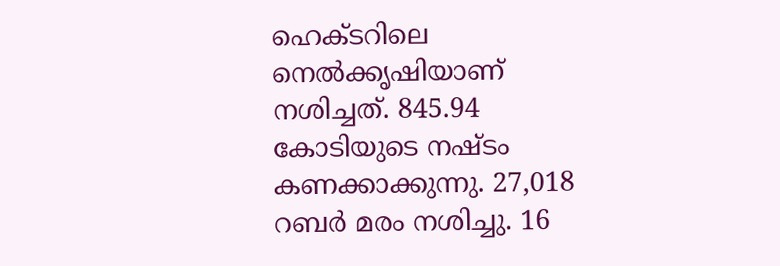ഹെക്ടറിലെ നെൽക്കൃഷിയാണ് നശിച്ചത്. 845.94 കോടിയുടെ നഷ്ടം കണക്കാക്കുന്നു. 27,018 റബർ മരം നശിച്ചു. 16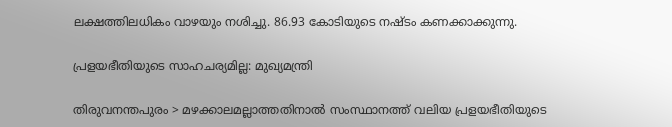ലക്ഷത്തിലധികം വാഴയും നശിച്ചു. 86.93 കോടിയുടെ നഷ്ടം കണക്കാക്കുന്നു.

പ്രളയഭീതിയുടെ സാഹചര്യമില്ല: മുഖ്യമന്ത്രി

തിരുവനന്തപുരം > മഴക്കാലമല്ലാത്തതിനാൽ സംസ്ഥാനത്ത് വലിയ പ്രളയഭീതിയുടെ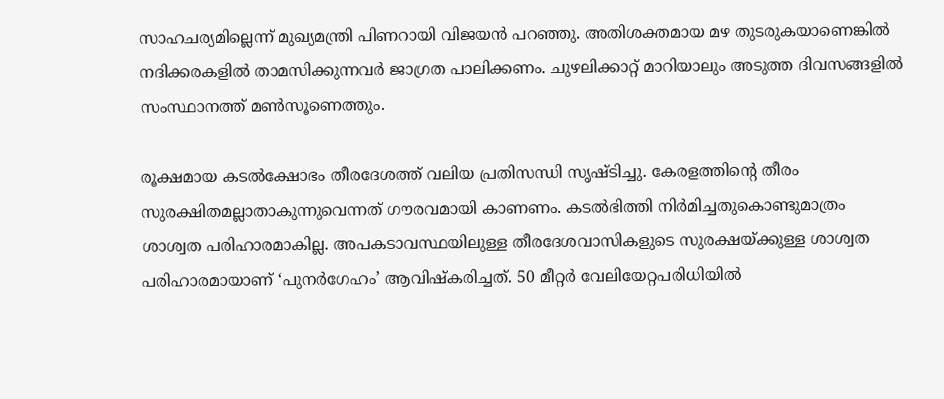സാഹചര്യമില്ലെന്ന് മുഖ്യമന്ത്രി പിണറായി വിജയൻ പറഞ്ഞു. അതിശക്തമായ മഴ തുടരുകയാണെങ്കിൽ നദിക്കരകളിൽ താമസിക്കുന്നവർ ജാഗ്രത പാലിക്കണം. ചുഴലിക്കാറ്റ് മാറിയാലും അടുത്ത ദിവസങ്ങളിൽ സംസ്ഥാനത്ത് മൺസൂണെത്തും.

രൂക്ഷമായ കടൽക്ഷോഭം തീരദേശത്ത് വലിയ പ്രതിസന്ധി സൃഷ്ടിച്ചു. കേരളത്തിന്റെ തീരം സുരക്ഷിതമല്ലാതാകുന്നുവെന്നത് ഗൗരവമായി കാണണം. കടൽഭിത്തി നിർമിച്ചതുകൊണ്ടുമാത്രം ശാശ്വത പരിഹാരമാകില്ല. അപകടാവസ്ഥയിലുള്ള തീരദേശവാസികളുടെ സുരക്ഷയ്ക്കുള്ള ശാശ്വത പരിഹാരമായാണ് ‘പുനർഗേഹം’ ആവിഷ്കരിച്ചത്. 50 മീറ്റർ വേലിയേറ്റപരിധിയിൽ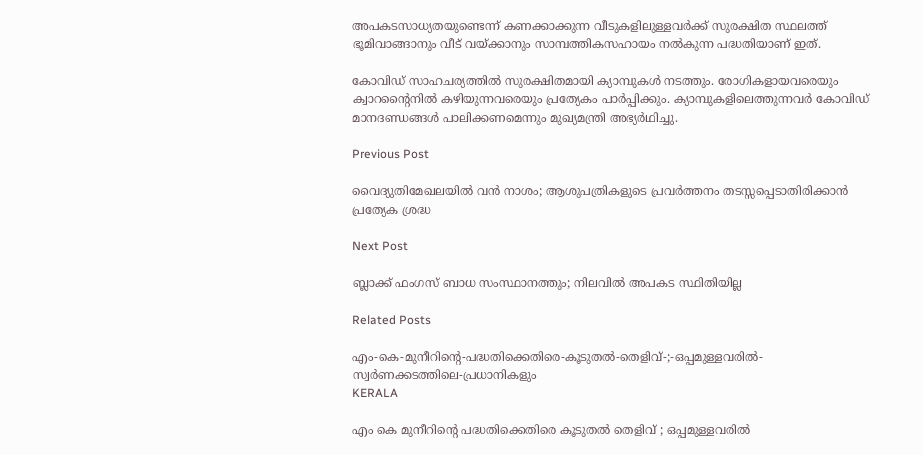അപകടസാധ്യതയുണ്ടെന്ന് കണക്കാക്കുന്ന വീടുകളിലുള്ളവർക്ക് സുരക്ഷിത സ്ഥലത്ത് ഭൂമിവാങ്ങാനും വീട് വയ്ക്കാനും സാമ്പത്തികസഹായം നൽകുന്ന പദ്ധതിയാണ് ഇത്.

കോവിഡ് സാഹചര്യത്തിൽ സുരക്ഷിതമായി ക്യാമ്പുകൾ നടത്തും. രോഗികളായവരെയും ക്വാറന്റൈനിൽ കഴിയുന്നവരെയും പ്രത്യേകം പാർപ്പിക്കും. ക്യാമ്പുകളിലെത്തുന്നവർ കോവിഡ് മാനദണ്ഡങ്ങൾ പാലിക്കണമെന്നും മുഖ്യമന്ത്രി അഭ്യർഥിച്ചു.

Previous Post

വൈദ്യുതിമേഖലയിൽ വൻ നാശം; ആശുപത്രികളുടെ പ്രവർത്തനം തടസ്സപ്പെടാതിരിക്കാൻ പ്രത്യേക ശ്രദ്ധ

Next Post

ബ്ലാക്ക്‌ ഫംഗസ്‌ ബാധ സംസ്ഥാനത്തും; നിലവിൽ അപകട സ്ഥിതിയില്ല

Related Posts

എം-കെ-മുനീറിന്റെ-പദ്ധതിക്കെതിരെ-കൂടുതൽ-തെളിവ്‌-;-ഒപ്പമുള്ളവരിൽ-
സ്വർണക്കടത്തിലെ-പ്രധാനികളും
KERALA

എം കെ മുനീറിന്റെ പദ്ധതിക്കെതിരെ കൂടുതൽ തെളിവ്‌ ; ഒപ്പമുള്ളവരിൽ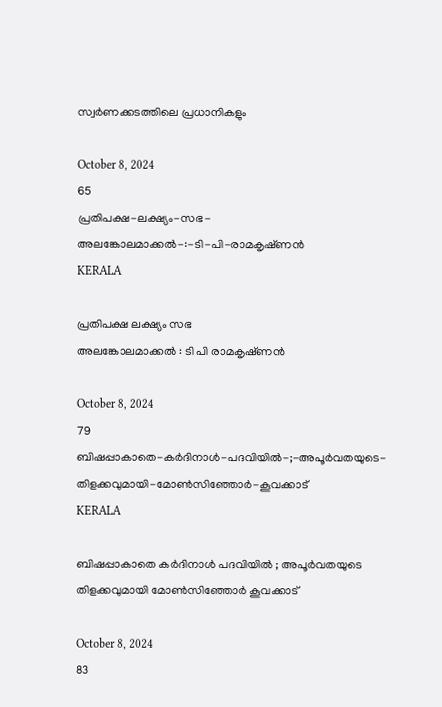സ്വർണക്കടത്തിലെ പ്രധാനികളും

October 8, 2024
65
പ്രതിപക്ഷ-ലക്ഷ്യം-സഭ-
അലങ്കോലമാക്കൽ-:-ടി-പി-രാമകൃഷ്‌ണൻ
KERALA

പ്രതിപക്ഷ ലക്ഷ്യം സഭ
അലങ്കോലമാക്കൽ : ടി പി രാമകൃഷ്‌ണൻ

October 8, 2024
79
ബിഷപ്പാകാതെ-കർദിനാൾ-പദവിയിൽ-;-അപൂർവതയുടെ-തിളക്കവുമായി-മോൺസിഞ്ഞോർ-കൂവക്കാട്‌
KERALA

ബിഷപ്പാകാതെ കർദിനാൾ പദവിയിൽ ; അപൂർവതയുടെ തിളക്കവുമായി മോൺസിഞ്ഞോർ കൂവക്കാട്‌

October 8, 2024
83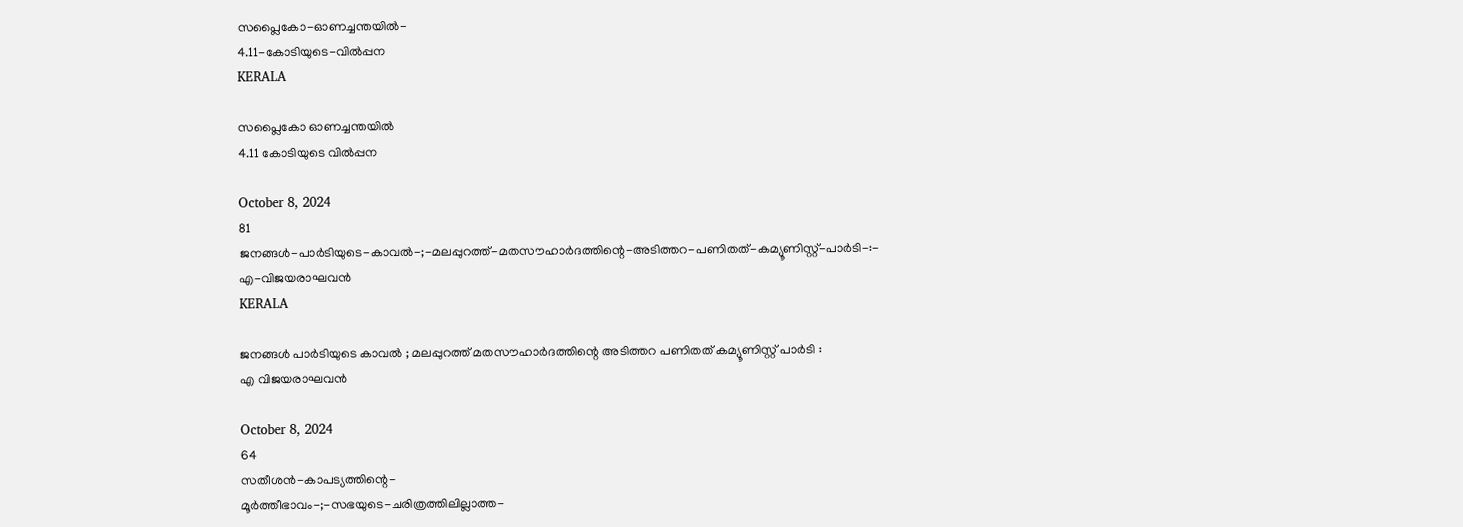സപ്ലൈകോ-ഓണച്ചന്തയിൽ-
4.11-കോടിയുടെ-വിൽപ്പന
KERALA

സപ്ലൈകോ ഓണച്ചന്തയിൽ
4.11 കോടിയുടെ വിൽപ്പന

October 8, 2024
81
ജനങ്ങൾ-പാർടിയുടെ-കാവൽ-;-മലപ്പുറത്ത്-മതസൗഹാർദത്തിന്റെ-അടിത്തറ-പണിതത്-കമ്യൂണിസ്റ്റ്-പാർടി-:-
എ-വിജയരാഘവൻ
KERALA

ജനങ്ങൾ പാർടിയുടെ കാവൽ ; മലപ്പുറത്ത് മതസൗഹാർദത്തിന്റെ അടിത്തറ പണിതത് കമ്യൂണിസ്റ്റ് പാർടി :
എ വിജയരാഘവൻ

October 8, 2024
64
സതീശൻ-കാപട്യത്തിന്റെ-
മൂർത്തീഭാവം-;-സഭയുടെ-ചരിത്രത്തിലില്ലാത്ത-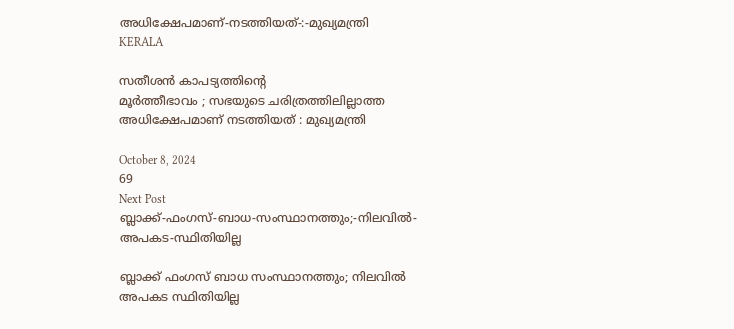അധിക്ഷേപമാണ്‌-നടത്തിയത്‌-:-മുഖ്യമന്ത്രി
KERALA

സതീശൻ കാപട്യത്തിന്റെ
മൂർത്തീഭാവം ; സഭയുടെ ചരിത്രത്തിലില്ലാത്ത അധിക്ഷേപമാണ്‌ നടത്തിയത്‌ : മുഖ്യമന്ത്രി

October 8, 2024
69
Next Post
ബ്ലാക്ക്‌-ഫംഗസ്‌-ബാധ-സംസ്ഥാനത്തും;-നിലവിൽ-അപകട-സ്ഥിതിയില്ല

ബ്ലാക്ക്‌ ഫംഗസ്‌ ബാധ സംസ്ഥാനത്തും; നിലവിൽ അപകട സ്ഥിതിയില്ല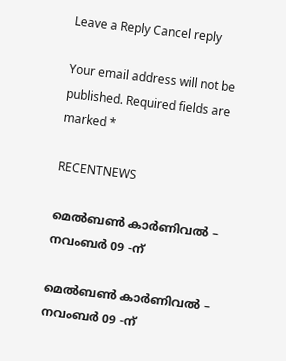Leave a Reply Cancel reply

Your email address will not be published. Required fields are marked *

RECENTNEWS

മെൽബൺ കാർണിവൽ – നവംബർ 09 -ന്

മെൽബൺ കാർണിവൽ – നവംബർ 09 -ന്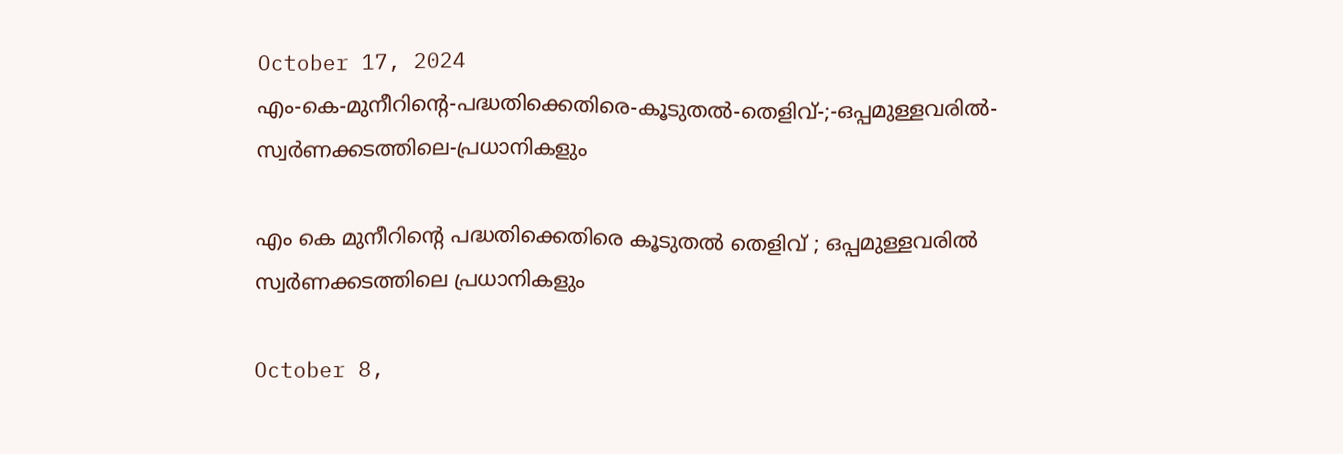October 17, 2024
എം-കെ-മുനീറിന്റെ-പദ്ധതിക്കെതിരെ-കൂടുതൽ-തെളിവ്‌-;-ഒപ്പമുള്ളവരിൽ-
സ്വർണക്കടത്തിലെ-പ്രധാനികളും

എം കെ മുനീറിന്റെ പദ്ധതിക്കെതിരെ കൂടുതൽ തെളിവ്‌ ; ഒപ്പമുള്ളവരിൽ
സ്വർണക്കടത്തിലെ പ്രധാനികളും

October 8,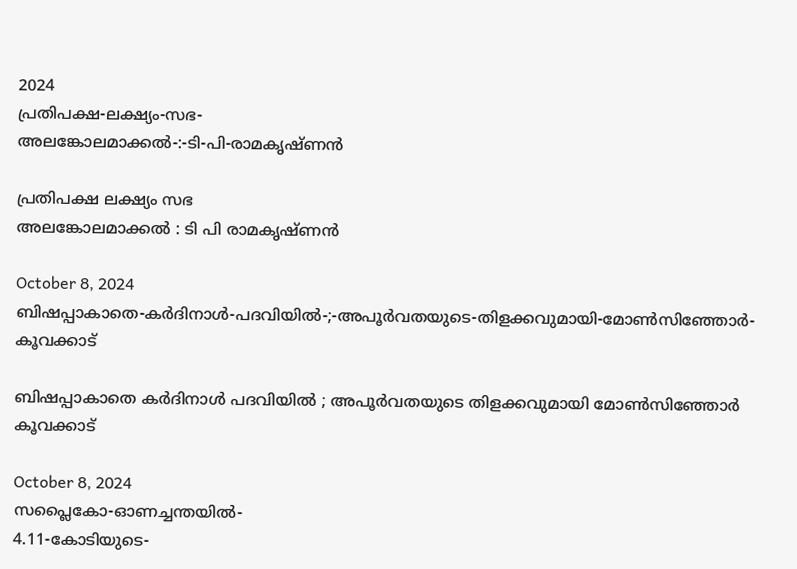2024
പ്രതിപക്ഷ-ലക്ഷ്യം-സഭ-
അലങ്കോലമാക്കൽ-:-ടി-പി-രാമകൃഷ്‌ണൻ

പ്രതിപക്ഷ ലക്ഷ്യം സഭ
അലങ്കോലമാക്കൽ : ടി പി രാമകൃഷ്‌ണൻ

October 8, 2024
ബിഷപ്പാകാതെ-കർദിനാൾ-പദവിയിൽ-;-അപൂർവതയുടെ-തിളക്കവുമായി-മോൺസിഞ്ഞോർ-കൂവക്കാട്‌

ബിഷപ്പാകാതെ കർദിനാൾ പദവിയിൽ ; അപൂർവതയുടെ തിളക്കവുമായി മോൺസിഞ്ഞോർ കൂവക്കാട്‌

October 8, 2024
സപ്ലൈകോ-ഓണച്ചന്തയിൽ-
4.11-കോടിയുടെ-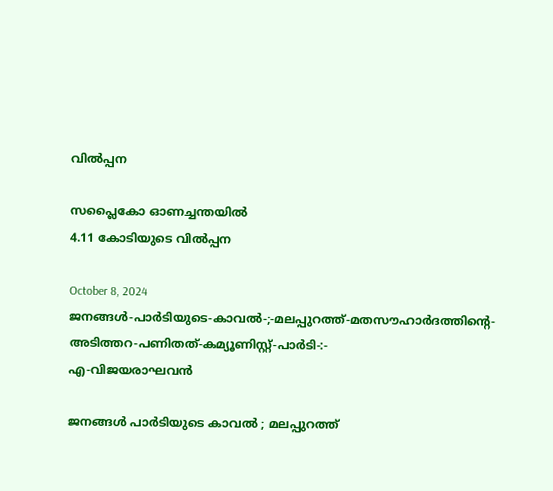വിൽപ്പന

സപ്ലൈകോ ഓണച്ചന്തയിൽ
4.11 കോടിയുടെ വിൽപ്പന

October 8, 2024
ജനങ്ങൾ-പാർടിയുടെ-കാവൽ-;-മലപ്പുറത്ത്-മതസൗഹാർദത്തിന്റെ-അടിത്തറ-പണിതത്-കമ്യൂണിസ്റ്റ്-പാർടി-:-
എ-വിജയരാഘവൻ

ജനങ്ങൾ പാർടിയുടെ കാവൽ ; മലപ്പുറത്ത്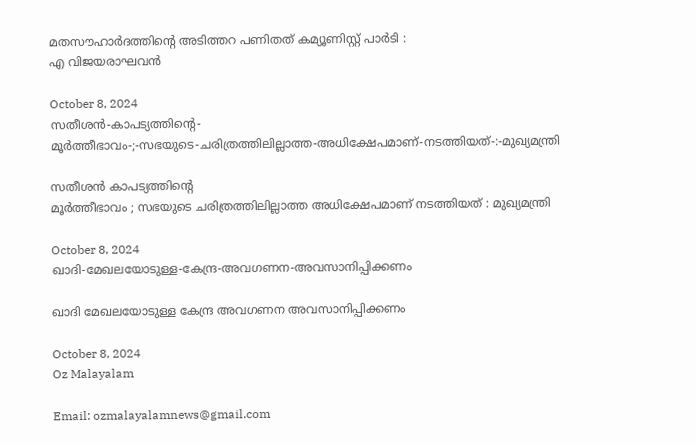മതസൗഹാർദത്തിന്റെ അടിത്തറ പണിതത് കമ്യൂണിസ്റ്റ് പാർടി :
എ വിജയരാഘവൻ

October 8, 2024
സതീശൻ-കാപട്യത്തിന്റെ-
മൂർത്തീഭാവം-;-സഭയുടെ-ചരിത്രത്തിലില്ലാത്ത-അധിക്ഷേപമാണ്‌-നടത്തിയത്‌-:-മുഖ്യമന്ത്രി

സതീശൻ കാപട്യത്തിന്റെ
മൂർത്തീഭാവം ; സഭയുടെ ചരിത്രത്തിലില്ലാത്ത അധിക്ഷേപമാണ്‌ നടത്തിയത്‌ : മുഖ്യമന്ത്രി

October 8, 2024
ഖാദി-മേഖലയോടുള്ള-കേന്ദ്ര-അവഗണന-അവസാനിപ്പിക്കണം

ഖാദി മേഖലയോടുള്ള കേന്ദ്ര അവഗണന അവസാനിപ്പിക്കണം

October 8, 2024
Oz Malayalam

Email: ozmalayalamnews@gmail.com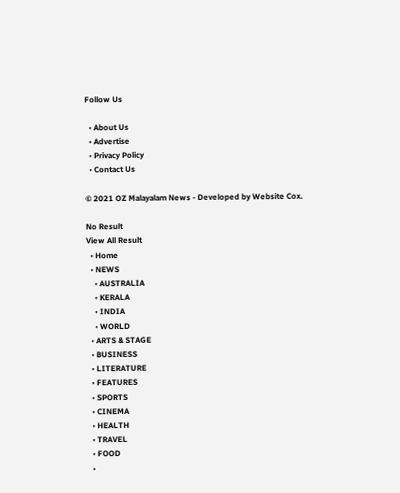Follow Us

  • About Us
  • Advertise
  • Privacy Policy
  • Contact Us

© 2021 OZ Malayalam News - Developed by Website Cox.

No Result
View All Result
  • Home
  • NEWS
    • AUSTRALIA
    • KERALA
    • INDIA
    • WORLD
  • ARTS & STAGE
  • BUSINESS
  • LITERATURE
  • FEATURES
  • SPORTS
  • CINEMA
  • HEALTH
  • TRAVEL
  • FOOD
  •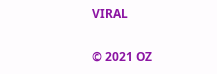VIRAL

© 2021 OZ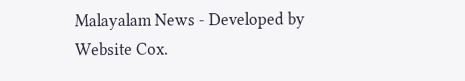Malayalam News - Developed by Website Cox.